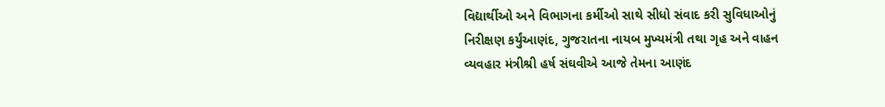વિદ્યાર્થીઓ અને વિભાગના કર્મીઓ સાથે સીધો સંવાદ કરી સુવિધાઓનું નિરીક્ષણ કર્યુંઆણંદ, ગુજરાતના નાયબ મુખ્યમંત્રી તથા ગૃહ અને વાહન વ્યવહાર મંત્રીશ્રી હર્ષ સંઘવીએ આજે તેમના આણંદ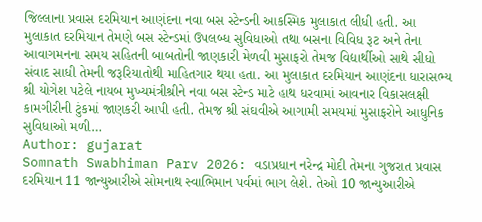જિલ્લાના પ્રવાસ દરમિયાન આણંદના નવા બસ સ્ટેન્ડની આકસ્મિક મુલાકાત લીધી હતી. આ મુલાકાત દરમિયાન તેમણે બસ સ્ટેન્ડમાં ઉપલબ્ધ સુવિધાઓ તથા બસના વિવિધ રૂટ અને તેના આવાગમનના સમય સહિતની બાબતોની જાણકારી મેળવી મુસાફરો તેમજ વિદ્યાર્થીઓ સાથે સીધો સંવાદ સાધી તેમની જરૂરિયાતોથી માહિતગાર થયા હતા. આ મુલાકાત દરમિયાન આણંદના ધારાસભ્ય શ્રી યોગેશ પટેલે નાયબ મુખ્યમંત્રીશ્રીને નવા બસ સ્ટેન્ડ માટે હાથ ધરવામાં આવનાર વિકાસલક્ષી કામગીરીની ટુંકમાં જાણકરી આપી હતી. તેમજ શ્રી સંઘવીએ આગામી સમયમાં મુસાફરોને આધુનિક સુવિધાઓ મળી…
Author: gujarat
Somnath Swabhiman Parv 2026: વડાપ્રધાન નરેન્દ્ર મોદી તેમના ગુજરાત પ્રવાસ દરમિયાન 11 જાન્યુઆરીએ સોમનાથ સ્વાભિમાન પર્વમાં ભાગ લેશે. તેઓ 10 જાન્યુઆરીએ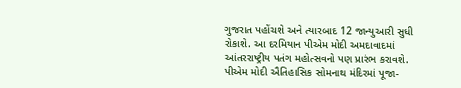ગુજરાત પહોંચશે અને ત્યારબાદ 12 જાન્યુઆરી સુધી રોકાશે. આ દરમિયાન પીએમ મોદી અમદાવાદમાં આંતરરાષ્ટ્રીય પતંગ મહોત્સવનો પણ પ્રારંભ કરાવશે. પીએમ મોદી ઐતિહાસિક સોમનાથ મંદિરમાં પૂજા-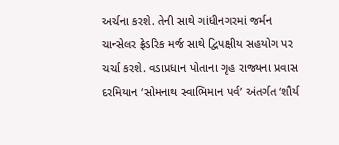અર્ચના કરશે. તેની સાથે ગાંધીનગરમાં જર્મન ચાન્સેલર ફ્રેડરિક મર્જ સાથે દ્વિપક્ષીય સહયોગ પર ચર્ચા કરશે. વડાપ્રધાન પોતાના ગૃહ રાજ્યના પ્રવાસ દરમિયાન ‘સોમનાથ સ્વાભિમાન પર્વ’ અંતર્ગત ‘શૌર્ય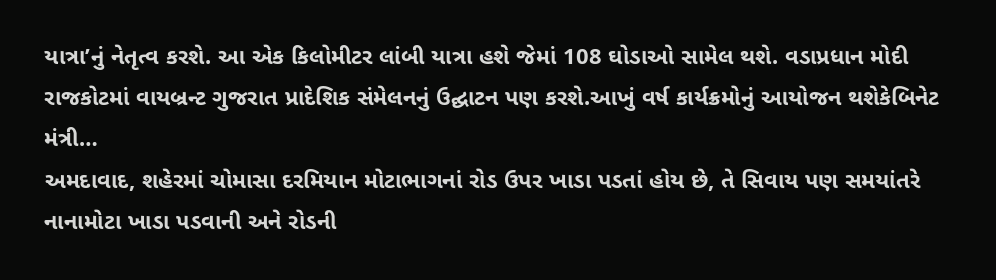યાત્રા’નું નેતૃત્વ કરશે. આ એક કિલોમીટર લાંબી યાત્રા હશે જેમાં 108 ઘોડાઓ સામેલ થશે. વડાપ્રધાન મોદી રાજકોટમાં વાયબ્રન્ટ ગુજરાત પ્રાદેશિક સંમેલનનું ઉદ્ઘાટન પણ કરશે.આખું વર્ષ કાર્યક્રમોનું આયોજન થશેકેબિનેટ મંત્રી…
અમદાવાદ, શહેરમાં ચોમાસા દરમિયાન મોટાભાગનાં રોડ ઉપર ખાડા પડતાં હોય છે, તે સિવાય પણ સમયાંતરે નાનામોટા ખાડા પડવાની અને રોડની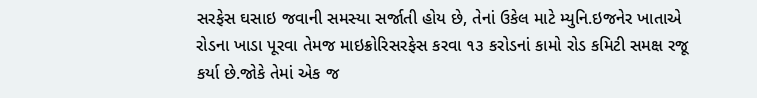સરફેસ ઘસાઇ જવાની સમસ્યા સર્જાતી હોય છે, તેનાં ઉકેલ માટે મ્યુનિ.ઇજનેર ખાતાએ રોડના ખાડા પૂરવા તેમજ માઇક્રોરિસરફેસ કરવા ૧૩ કરોડનાં કામો રોડ કમિટી સમક્ષ રજૂ કર્યા છે.જોકે તેમાં એક જ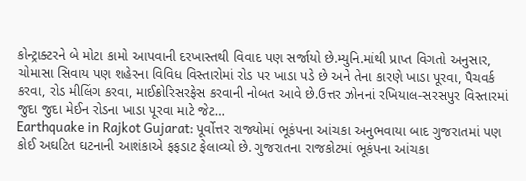કોન્ટ્રાક્ટરને બે મોટા કામો આપવાની દરખાસ્તથી વિવાદ પણ સર્જાયો છે.મ્યુનિ.માંથી પ્રાપ્ત વિગતો અનુસાર, ચોમાસા સિવાય પણ શહેરના વિવિધ વિસ્તારોમાં રોડ પર ખાડા પડે છે અને તેના કારણે ખાડા પૂરવા, પૈચવર્ક કરવા, રોડ મીલિંગ કરવા, માઈક્રોરિસરફેસ કરવાની નોબત આવે છે.ઉત્તર ઝોનનાં રખિયાલ-સરસપુર વિસ્તારમાં જુદા જુદા મેઈન રોડના ખાડા પૂરવા માટે જેટ…
Earthquake in Rajkot Gujarat: પૂર્વોત્તર રાજ્યોમાં ભૂકંપના આંચકા અનુભવાયા બાદ ગુજરાતમાં પણ કોઈ અઘટિત ઘટનાની આશંકાએ ફફડાટ ફેલાવ્યો છે. ગુજરાતના રાજકોટમાં ભૂકંપના આંચકા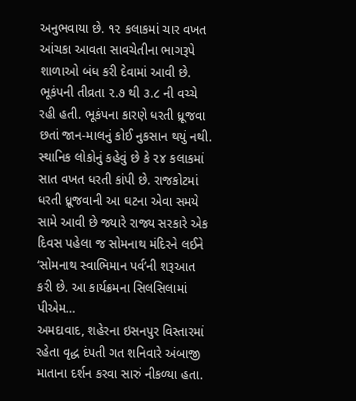અનુભવાયા છે. ૧૨ કલાકમાં ચાર વખત આંચકા આવતા સાવચેતીના ભાગરૂપે શાળાઓ બંધ કરી દેવામાં આવી છે. ભૂકંપની તીવ્રતા ૨.૭ થી ૩.૮ ની વચ્ચે રહી હતી. ભૂકંપના કારણે ધરતી ધ્રૂજવા છતાં જાન-માલનું કોઈ નુકસાન થયું નથી. સ્થાનિક લોકોનું કહેવું છે કે ૨૪ કલાકમાં સાત વખત ધરતી કાંપી છે. રાજકોટમાં ધરતી ધ્રૂજવાની આ ઘટના એવા સમયે સામે આવી છે જ્યારે રાજ્ય સરકારે એક દિવસ પહેલા જ સોમનાથ મંદિરને લઈને ‘સોમનાથ સ્વાભિમાન પર્વ’ની શરૂઆત કરી છે. આ કાર્યક્રમના સિલસિલામાં પીએમ…
અમદાવાદ, શહેરના ઇસનપુર વિસ્તારમાં રહેતા વૃદ્ધ દંપતી ગત શનિવારે અંબાજી માતાના દર્શન કરવા સારું નીકળ્યા હતા.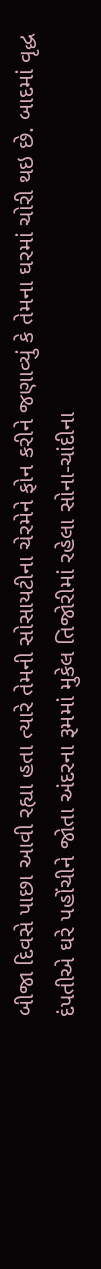બીજા દિવસે પાછા આવી રહ્યા હતા ત્યારે તેમની સોસાયટીના ચેરમેને ફોન કરીને જણાવ્યું કે તેમના ઘરમાં ચોરી થઇ છે. બાદમાં વૃદ્ધ દંપતીએ ઘરે પહોંચીને જોતા અંદરના રૂમમાં મુકેલ તિજોરીમાં રહેલા સોના-ચાંદીના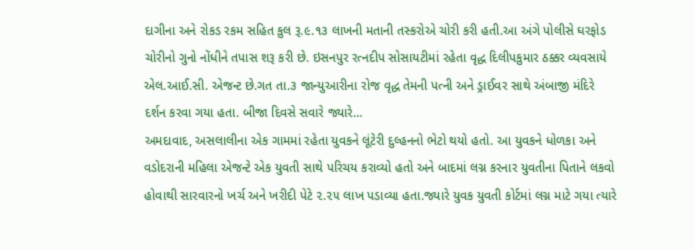દાગીના અને રોકડ રકમ સહિત કુલ રૂ.૯.૧૩ લાખની મતાની તસ્કરોએ ચોરી કરી હતી.આ અંગે પોલીસે ઘરફોડ ચોરીનો ગુનો નોંધીને તપાસ શરૂ કરી છે. ઇસનપુર રત્નદીપ સોસાયટીમાં રહેતા વૃદ્ધ દિલીપકુમાર ઠક્કર વ્યવસાયે એલ.આઈ.સી. એજન્ટ છે.ગત તા.૩ જાન્યુઆરીના રોજ વૃદ્ધ તેમની પત્ની અને ડ્રાઈવર સાથે અંબાજી મંદિરે દર્શન કરવા ગયા હતા. બીજા દિવસે સવારે જ્યારે…
અમદાવાદ, અસલાલીના એક ગામમાં રહેતા યુવકને લૂંટેરી દુલ્હનનો ભેટો થયો હતો. આ યુવકને ધોળકા અને વડોદરાની મહિલા એજન્ટે એક યુવતી સાથે પરિચય કરાવ્યો હતો અને બાદમાં લગ્ન કરનાર યુવતીના પિતાને લકવો હોવાથી સારવારનો ખર્ચ અને ખરીદી પેટે ૨.૨૫ લાખ પડાવ્યા હતા.જ્યારે યુવક યુવતી કોર્ટમાં લગ્ન માટે ગયા ત્યારે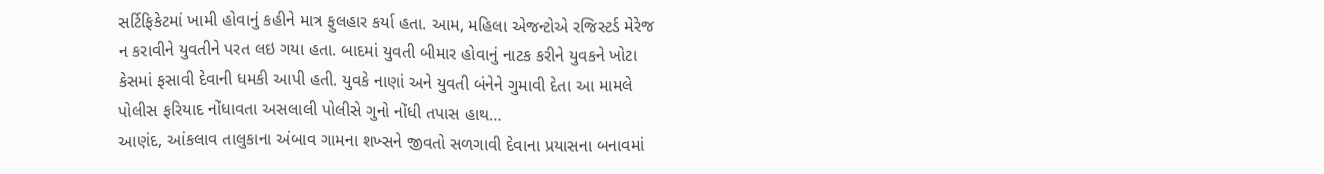સર્ટિફિકેટમાં ખામી હોવાનું કહીને માત્ર ફુલહાર કર્યા હતા. આમ, મહિલા એજન્ટોએ રજિસ્ટર્ડ મેરેજ ન કરાવીને યુવતીને પરત લઇ ગયા હતા. બાદમાં યુવતી બીમાર હોવાનું નાટક કરીને યુવકને ખોટા કેસમાં ફસાવી દેવાની ધમકી આપી હતી. યુવકે નાણાં અને યુવતી બંનેને ગુમાવી દેતા આ મામલે પોલીસ ફરિયાદ નોંધાવતા અસલાલી પોલીસે ગુનો નોંધી તપાસ હાથ…
આણંદ, આંકલાવ તાલુકાના અંબાવ ગામના શખ્સને જીવતો સળગાવી દેવાના પ્રયાસના બનાવમાં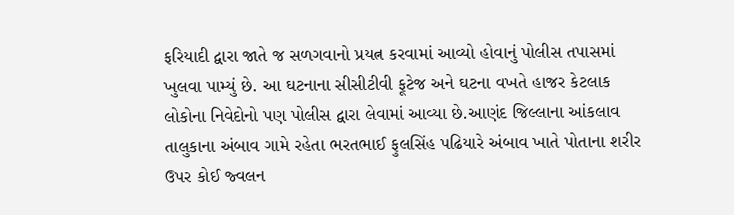ફરિયાદી દ્વારા જાતે જ સળગવાનો પ્રયત્ન કરવામાં આવ્યો હોવાનું પોલીસ તપાસમાં ખુલવા પામ્યું છે. આ ઘટનાના સીસીટીવી ફૂટેજ અને ઘટના વખતે હાજર કેટલાક લોકોના નિવેદોનો પણ પોલીસ દ્વારા લેવામાં આવ્યા છે.આણંદ જિલ્લાના આંકલાવ તાલુકાના અંબાવ ગામે રહેતા ભરતભાઈ ફુલસિંહ પઢિયારે અંબાવ ખાતે પોતાના શરીર ઉપર કોઈ જ્વલન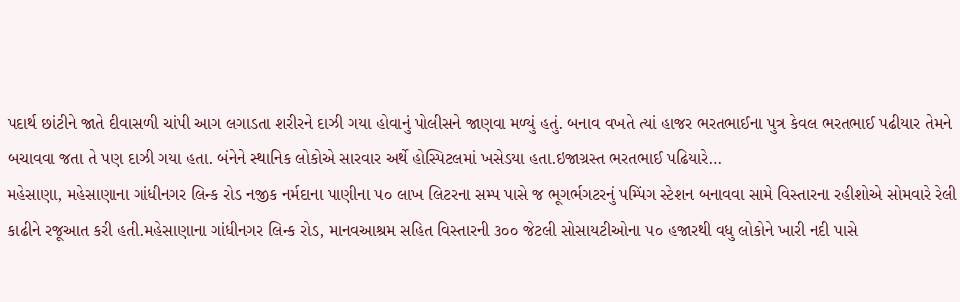પદાર્થ છાંટીને જાતે દીવાસળી ચાંપી આગ લગાડતા શરીરને દાઝી ગયા હોવાનું પોલીસને જાણવા મળ્યું હતું. બનાવ વખતે ત્યાં હાજર ભરતભાઈના પુત્ર કેવલ ભરતભાઈ પઢીયાર તેમને બચાવવા જતા તે પણ દાઝી ગયા હતા. બંનેને સ્થાનિક લોકોએ સારવાર અર્થે હોસ્પિટલમાં ખસેડયા હતા.ઇજાગ્રસ્ત ભરતભાઈ પઢિયારે…
મહેસાણા, મહેસાણાના ગાંધીનગર લિન્ક રોડ નજીક નર્મદાના પાણીના ૫૦ લાખ લિટરના સમ્પ પાસે જ ભૂગર્ભગટરનું પમ્પિંગ સ્ટેશન બનાવવા સામે વિસ્તારના રહીશોએ સોમવારે રેલી કાઢીને રજૂઆત કરી હતી.મહેસાણાના ગાંધીનગર લિન્ક રોડ, માનવઆશ્રમ સહિત વિસ્તારની ૩૦૦ જેટલી સોસાયટીઓના ૫૦ હજારથી વધુ લોકોને ખારી નદી પાસે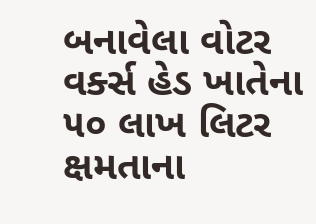બનાવેલા વોટર વર્ક્સ હેડ ખાતેના ૫૦ લાખ લિટર ક્ષમતાના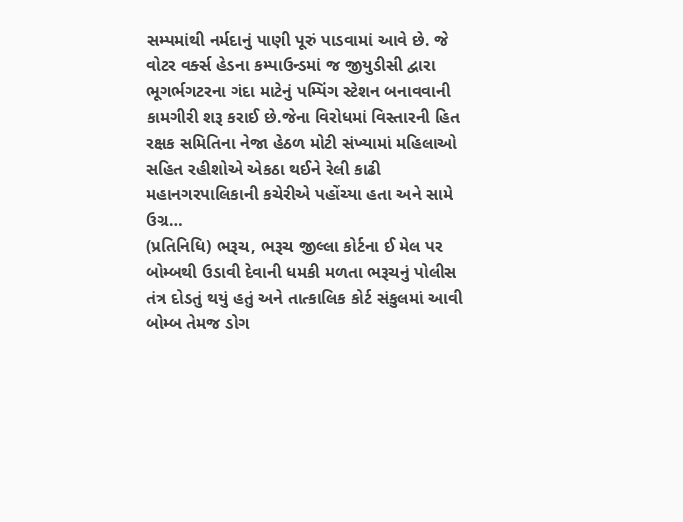સમ્પમાંથી નર્મદાનું પાણી પૂરું પાડવામાં આવે છે. જે વોટર વર્ક્સ હેડના કમ્પાઉન્ડમાં જ જીયુડીસી દ્વારા ભૂગર્ભગટરના ગંદા માટેનું પમ્પિંગ સ્ટેશન બનાવવાની કામગીરી શરૂ કરાઈ છે.જેના વિરોધમાં વિસ્તારની હિત રક્ષક સમિતિના નેજા હેઠળ મોટી સંખ્યામાં મહિલાઓ સહિત રહીશોએ એકઠા થઈને રેલી કાઢી મહાનગરપાલિકાની કચેરીએ પહોંચ્યા હતા અને સામે ઉગ્ર…
(પ્રતિનિધિ) ભરૂચ, ભરૂચ જીલ્લા કોર્ટના ઈ મેલ પર બોમ્બથી ઉડાવી દેવાની ધમકી મળતા ભરૂચનું પોલીસ તંત્ર દોડતું થયું હતું અને તાત્કાલિક કોર્ટ સંકુલમાં આવી બોમ્બ તેમજ ડોગ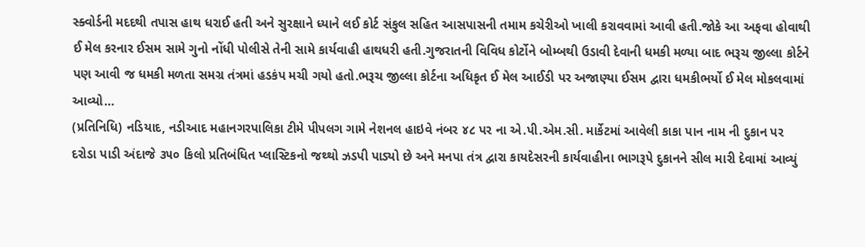સ્ક્વોર્ડની મદદથી તપાસ હાથ ધરાઈ હતી અને સુરક્ષાને ધ્યાને લઈ કોર્ટ સંકુલ સહિત આસપાસની તમામ કચેરીઓ ખાલી કરાવવામાં આવી હતી.જોકે આ અફવા હોવાથી ઈ મેલ કરનાર ઈસમ સામે ગુનો નોંધી પોલીસે તેની સામે કાર્યવાહી હાથધરી હતી.ગુજરાતની વિવિધ કોર્ટોને બોમ્બથી ઉડાવી દેવાની ધમકી મળ્યા બાદ ભરૂચ જીલ્લા કોર્ટને પણ આવી જ ધમકી મળતા સમગ્ર તંત્રમાં હડકંપ મચી ગયો હતો.ભરૂચ જીલ્લા કોર્ટના અધિકૃત ઈ મેલ આઈડી પર અજાણ્યા ઈસમ દ્વારા ધમકીભર્યો ઈ મેલ મોકલવામાં આવ્યો…
(પ્રતિનિધિ) નડિયાદ, નડીઆદ મહાનગરપાલિકા ટીમે પીપલગ ગામે નેશનલ હાઇવે નંબર ૪૮ પર ના એ.પી.એમ.સી. માર્કેટમાં આવેલી કાકા પાન નામ ની દુકાન પર દરોડા પાડી અંદાજે ૩૫૦ કિલો પ્રતિબંધિત પ્લાસ્ટિકનો જથ્થો ઝડપી પાડ્યો છે અને મનપા તંત્ર દ્વારા કાયદેસરની કાર્યવાહીના ભાગરૂપે દુકાનને સીલ મારી દેવામાં આવ્યું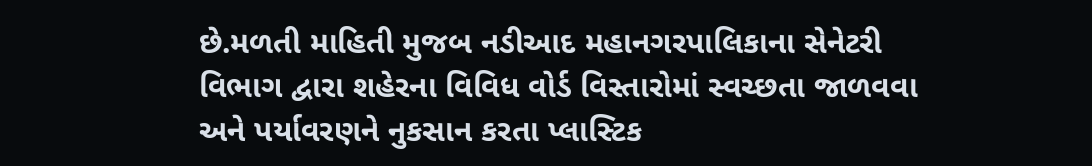છે.મળતી માહિતી મુજબ નડીઆદ મહાનગરપાલિકાના સેનેટરી વિભાગ દ્વારા શહેરના વિવિધ વોર્ડ વિસ્તારોમાં સ્વચ્છતા જાળવવા અને પર્યાવરણને નુકસાન કરતા પ્લાસ્ટિક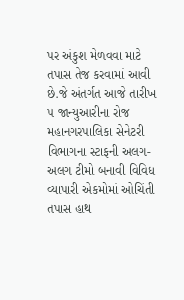પર અંકુશ મેળવવા માટે તપાસ તેજ કરવામાં આવી છે.જે અંતર્ગત આજે તારીખ ૫ જાન્યુઆરીના રોજ મહાનગરપાલિકા સેનેટરી વિભાગના સ્ટાફની અલગ-અલગ ટીમો બનાવી વિવિધ વ્યાપારી એકમોમાં ઓચિંતી તપાસ હાથ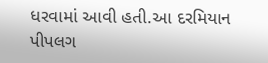ધરવામાં આવી હતી.આ દરમિયાન પીપલગ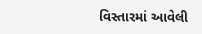વિસ્તારમાં આવેલી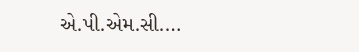એ.પી.એમ.સી.…